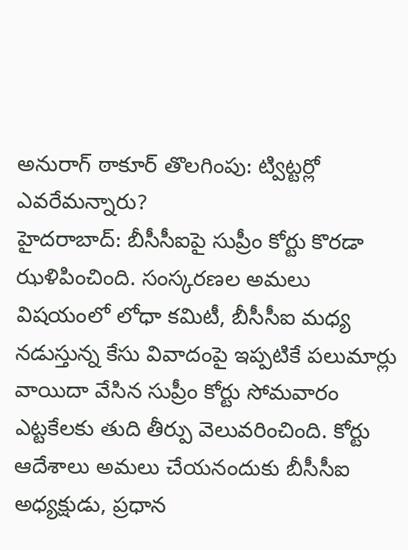అనురాగ్ ఠాకూర్ తొలగింపు: ట్విట్టర్లో ఎవరేమన్నారు?
హైదరాబాద్: బీసీసీఐపై సుప్రీం కోర్టు కొరడా ఝళిపించింది. సంస్కరణల అమలు విషయంలో లోధా కమిటీ, బీసీసీఐ మధ్య నడుస్తున్న కేసు వివాదంపై ఇప్పటికే పలుమార్లు వాయిదా వేసిన సుప్రీం కోర్టు సోమవారం ఎట్టకేలకు తుది తీర్పు వెలువరించింది. కోర్టు ఆదేశాలు అమలు చేయనందుకు బీసీసీఐ అధ్యక్షుడు, ప్రధాన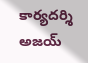కార్యదర్శి అజయ్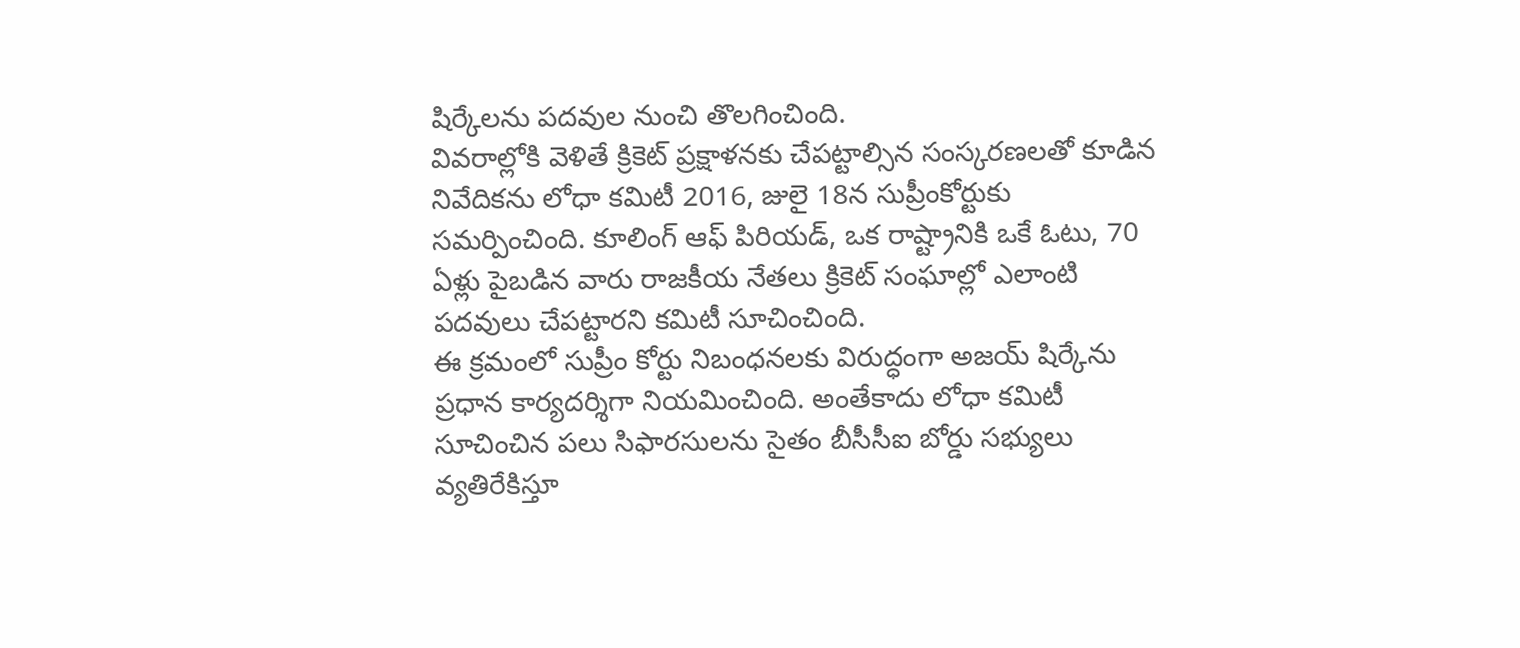షిర్కేలను పదవుల నుంచి తొలగించింది.
వివరాల్లోకి వెళితే క్రికెట్ ప్రక్షాళనకు చేపట్టాల్సిన సంస్కరణలతో కూడిన నివేదికను లోధా కమిటీ 2016, జులై 18న సుప్రీంకోర్టుకు సమర్పించింది. కూలింగ్ ఆఫ్ పిరియడ్, ఒక రాష్ట్రానికి ఒకే ఓటు, 70 ఏళ్లు పైబడిన వారు రాజకీయ నేతలు క్రికెట్ సంఘాల్లో ఎలాంటి పదవులు చేపట్టారని కమిటీ సూచించింది.
ఈ క్రమంలో సుప్రీం కోర్టు నిబంధనలకు విరుద్ధంగా అజయ్ షిర్కేను ప్రధాన కార్యదర్శిగా నియమించింది. అంతేకాదు లోధా కమిటీ సూచించిన పలు సిఫారసులను సైతం బీసీసీఐ బోర్డు సభ్యులు వ్యతిరేకిస్తూ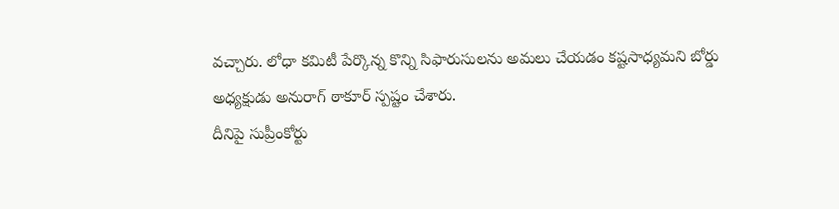వచ్చారు. లోధా కమిటీ పేర్కొన్న కొన్ని సిఫారుసులను అమలు చేయడం కష్టసాధ్యమని బోర్డు అధ్యక్షుడు అనురాగ్ ఠాకూర్ స్పష్టం చేశారు.
దీనిపై సుప్రీంకోర్టు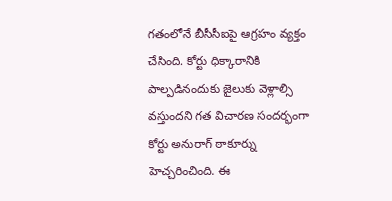గతంలోనే బీసీసీఐపై ఆగ్రహం వ్యక్తం చేసింది. కోర్టు ధిక్కారానికి పాల్పడినందుకు జైలుకు వెళ్లాల్సి వస్తుందని గత విచారణ సందర్భంగా కోర్టు అనురాగ్ ఠాకూర్ను హెచ్చరించింది. ఈ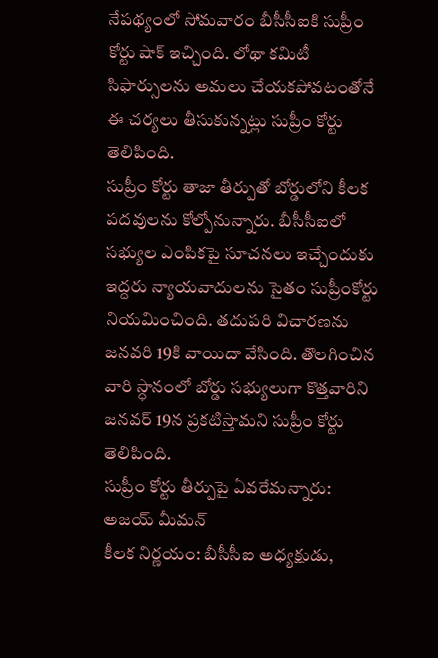నేపథ్యంలో సోమవారం బీసీసీఐకి సుప్రీం కోర్టు షాక్ ఇచ్చింది. లోథా కమిటీ సిఫార్సులను అమలు చేయకపోవటంతోనే ఈ చర్యలు తీసుకున్నట్లు సుప్రీం కోర్టు తెలిపింది.
సుప్రీం కోర్టు తాజా తీర్పుతో బోర్డులోని కీలక పదవులను కోల్పోనున్నారు. బీసీసీఐలో సభ్యుల ఎంపికపై సూచనలు ఇచ్చేందుకు ఇద్దరు న్యాయవాదులను సైతం సుప్రీంకోర్టు నియమించింది. తదుపరి విచారణను జనవరి 19కి వాయిదా వేసింది. తొలగించిన వారి స్ధానంలో బోర్డు సభ్యులుగా కొత్తవారిని జనవర్ 19న ప్రకటిస్తామని సుప్రీం కోర్టు తెలిపింది.
సుప్రీం కోర్టు తీర్పుపై ఏవరేమన్నారు:
అజయ్ మీమన్
కీలక నిర్ణయం: బీసీసీఐ అధ్యక్షుడు,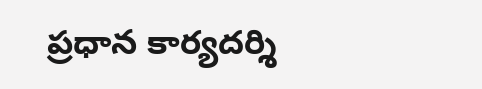ప్రధాన కార్యదర్శి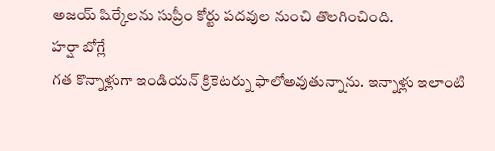అజయ్ షిర్కేలను సుప్రీం కోర్టు పదవుల నుంచి తొలగించింది.
హర్షా బోగ్లే
గత కొన్నాళ్లుగా ఇండియన్ క్రికెటర్ను ఫాలోఅవుతున్నాను. ఇన్నాళ్లు ఇలాంటి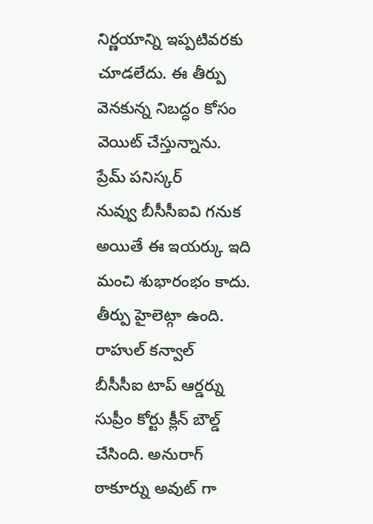నిర్ణయాన్ని ఇప్పటివరకు చూడలేదు. ఈ తీర్పు వెనకున్న నిబద్ధం కోసం వెయిట్ చేస్తున్నాను.
ప్రేమ్ పనిస్కర్
నువ్వు బీసీసీఐవి గనుక అయితే ఈ ఇయర్కు ఇది మంచి శుభారంభం కాదు. తీర్పు హైలెట్గా ఉంది.
రాహుల్ కన్వాల్
బీసీసీఐ టాప్ ఆర్డర్ను సుప్రీం కోర్టు క్లీన్ బౌల్డ్ చేసింది. అనురాగ్ ఠాకూర్ను అవుట్ గా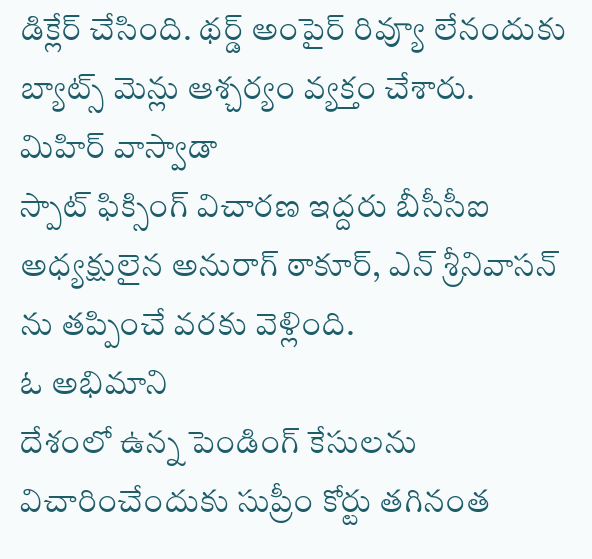డిక్లేర్ చేసింది. థర్డ్ అంపైర్ రివ్యూ లేనందుకు బ్యాట్స్ మెన్లు ఆశ్చర్యం వ్యక్తం చేశారు.
మిహిర్ వాస్వాడా
స్పాట్ ఫిక్సింగ్ విచారణ ఇద్దరు బీసీసీఐ అధ్యక్షులైన అనురాగ్ ఠాకూర్, ఎన్ శ్రీనివాసన్ ను తప్పించే వరకు వెళ్లింది.
ఓ అభిమాని
దేశంలో ఉన్న పెండింగ్ కేసులను విచారించేందుకు సుప్రీం కోర్టు తగినంత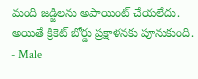మంది జడ్జిలను అపాయింట్ చేయలేదు. అయితే క్రికెట్ బోర్డు ప్రక్షాళనకు పూనుకుంది.
- Male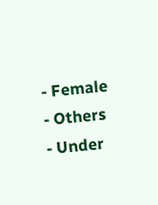- Female
- Others
- Under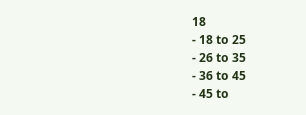18
- 18 to 25
- 26 to 35
- 36 to 45
- 45 to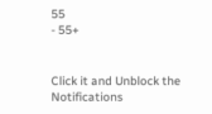55
- 55+


Click it and Unblock the Notifications